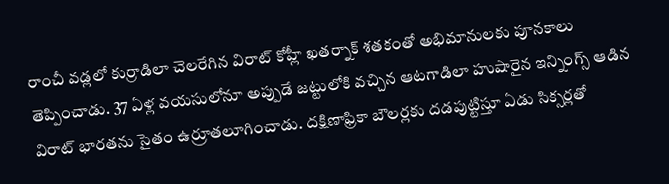రాంచీ వడ్లలో కుర్రాడిలా చెలరేగిన విరాట్ కోహ్లీ ఖతర్నాక్ శతకంతో అభిమానులకు పూనకాలు తెప్పించాడు. 37 ఏళ్ల వయసులోనూ అప్పుడే జట్టులోకి వచ్చిన ఆటగాడిలా హుషారైన ఇన్నింగ్స్ ఆడిన విరాట్ భారతను సైతం ఉర్రూతలూగించాడు. దక్షిణాఫ్రికా బౌలర్లకు దడపుట్టిస్తూ ఏడు సిక్సర్లతో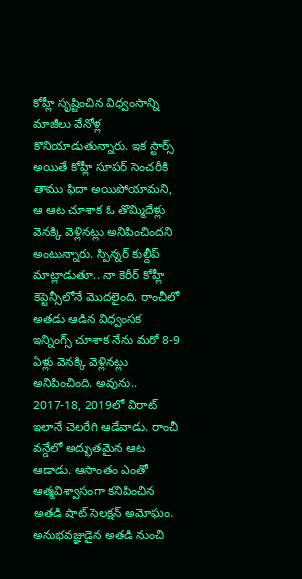కోహ్లీ సృష్టించిన విధ్వంసాన్ని మాజీలు వేనోళ్ల కొనియాడుతున్నారు. ఇక స్టార్స్ అయితే కోహ్లీ సూపర్ సెంచరీకి తాము ఫిదా అయిపోయామని, ఆ ఆట చూశాక ఓ తొమ్మిదేళ్లు వెనక్కి వెళ్లినట్లు అనిపించిందని అంటున్నారు. స్పిన్నర్ కుల్దీప్ మాట్లాడుతూ.. నా కెరీర్ కోహ్లీ కెప్టెన్సీలోనే మొదలైంది. రాంచీలో అతడు ఆడిన విధ్వంసక ఇన్నింగ్స్ చూశాక నేను మరో 8-9 ఏళ్లు వెనక్కి వెళ్లినట్లు అనిపించింది. అవును.. 2017-18, 2019లో విరాట్ ఇలానే చెలరేగి ఆడేవాడు. రాంచీ వన్డేలో అద్భుతమైన ఆట ఆడాడు. ఆసాంతం ఎంతో ఆత్మవిశ్వాసంగా కనిపించిన అతడి షాట్ సెలక్షన్ అమోఘం. అనుభవజ్ఞుడైన అతడి నుంచి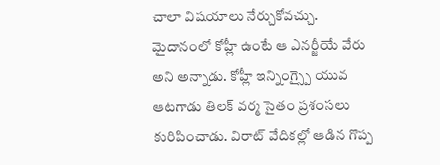చాలా విషయాలు నేర్చుకోవచ్చు. మైదానంలో కోహ్లీ ఉంటే ఆ ఎనర్జీయే వేరు అని అన్నాడు. కోహ్లీ ఇన్నింగ్స్పై యువ ఆటగాడు తిలక్ వర్మ సైతం ప్రశంసలు కురిపించాడు. విరాట్ వేదికల్లో ఆడిన గొప్ప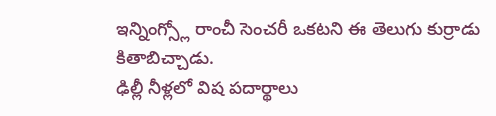ఇన్నింగ్స్లో రాంచీ సెంచరీ ఒకటని ఈ తెలుగు కుర్రాడు కితాబిచ్చాడు.
ఢిల్లీ నీళ్లలో విష పదార్థాలు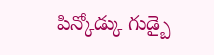పిన్కోడ్కు గుడ్బై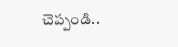చెప్పండి..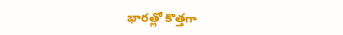భారత్లో కొత్తగా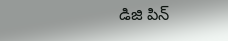డిజి పిన్